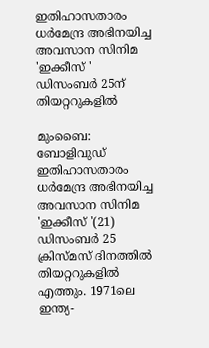ഇതിഹാസതാരം ധർമേന്ദ്ര അഭിനയിച്ച അവസാന സിനിമ 'ഇക്കീസ് ' ഡിസംബർ 25ന് തിയറ്ററുകളിൽ

മുംബൈ: ബോളിവുഡ് ഇതിഹാസതാരം ധർമേന്ദ്ര അഭിനയിച്ച അവസാന സിനിമ 'ഇക്കീസ് '(21) ഡിസംബർ 25 ക്രിസ്മസ് ദിനത്തിൽ തിയറ്ററുകളിൽ എത്തും. 1971ലെ ഇന്ത്യ-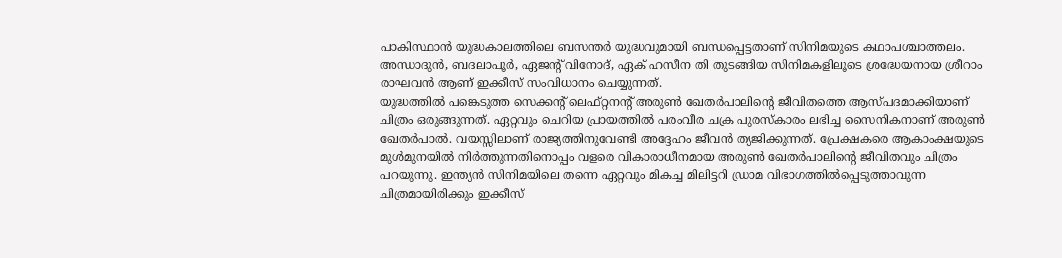പാകിസ്ഥാൻ യുദ്ധകാലത്തിലെ ബസന്തർ യുദ്ധവുമായി ബന്ധപ്പെട്ടതാണ് സിനിമയുടെ കഥാപശ്ചാത്തലം. അന്ധാദുൻ, ബദലാപൂർ, ഏജൻ്റ് വിനോദ്, ഏക് ഹസീന തി തുടങ്ങിയ സിനിമകളിലൂടെ ശ്രദ്ധേയനായ ശ്രീറാം രാഘവൻ ആണ് ഇക്കീസ് സംവിധാനം ചെയ്യുന്നത്.
യുദ്ധത്തിൽ പങ്കെടുത്ത സെക്കൻ്റ് ലെഫ്റ്റനൻ്റ് അരുൺ ഖേതർപാലിൻ്റെ ജീവിതത്തെ ആസ്പദമാക്കിയാണ് ചിത്രം ഒരുങ്ങുന്നത്. ഏറ്റവും ചെറിയ പ്രായത്തിൽ പരംവീര ചക്ര പുരസ്കാരം ലഭിച്ച സൈനികനാണ് അരുൺ ഖേതർപാൽ. വയസ്സിലാണ് രാജ്യത്തിനുവേണ്ടി അദ്ദേഹം ജീവൻ ത്യജിക്കുന്നത്. പ്രേക്ഷകരെ ആകാംക്ഷയുടെ മുൾമുനയിൽ നിർത്തുന്നതിനൊപ്പം വളരെ വികാരാധീനമായ അരുൺ ഖേതർപാലിൻ്റെ ജീവിതവും ചിത്രം പറയുന്നു. ഇന്ത്യൻ സിനിമയിലെ തന്നെ ഏറ്റവും മികച്ച മിലിട്ടറി ഡ്രാമ വിഭാഗത്തിൽപ്പെടുത്താവുന്ന ചിത്രമായിരിക്കും ഇക്കീസ്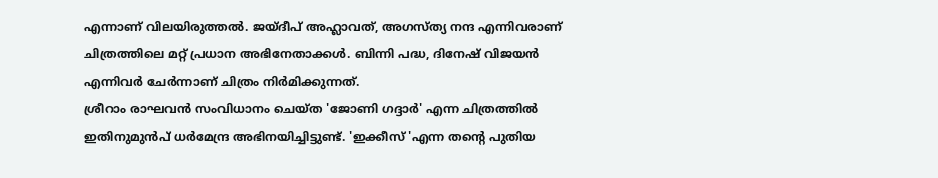എന്നാണ് വിലയിരുത്തൽ. ജയ്ദീപ് അഹ്ലാവത്, അഗസ്ത്യ നന്ദ എന്നിവരാണ് ചിത്രത്തിലെ മറ്റ് പ്രധാന അഭിനേതാക്കൾ. ബിന്നി പദ്ധ, ദിനേഷ് വിജയൻ എന്നിവർ ചേർന്നാണ് ചിത്രം നിർമിക്കുന്നത്.
ശ്രീറാം രാഘവൻ സംവിധാനം ചെയ്ത 'ജോണി ഗദ്ദാർ' എന്ന ചിത്രത്തിൽ ഇതിനുമുൻപ് ധർമേന്ദ്ര അഭിനയിച്ചിട്ടുണ്ട്. 'ഇക്കീസ് 'എന്ന തൻ്റെ പുതിയ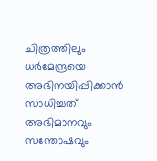ചിത്രത്തിലും ധർമേന്ദ്രയെ അഭിനയിപ്പിക്കാൻ സാധിച്ചത് അഭിമാനവും സന്തോഷവും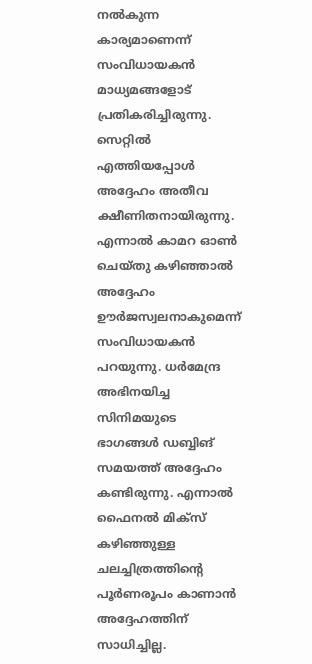നൽകുന്ന കാര്യമാണെന്ന് സംവിധായകൻ മാധ്യമങ്ങളോട് പ്രതികരിച്ചിരുന്നു. സെറ്റിൽ എത്തിയപ്പോൾ അദ്ദേഹം അതീവ ക്ഷീണിതനായിരുന്നു. എന്നാൽ കാമറ ഓൺ ചെയ്തു കഴിഞ്ഞാൽ അദ്ദേഹം ഊർജസ്വലനാകുമെന്ന് സംവിധായകൻ പറയുന്നു. ധർമേന്ദ്ര അഭിനയിച്ച സിനിമയുടെ ഭാഗങ്ങൾ ഡബ്ബിങ് സമയത്ത് അദ്ദേഹം കണ്ടിരുന്നു. എന്നാൽ ഫൈനൽ മിക്സ് കഴിഞ്ഞുള്ള ചലച്ചിത്രത്തിൻ്റെ പൂർണരൂപം കാണാൻ അദ്ദേഹത്തിന് സാധിച്ചില്ല.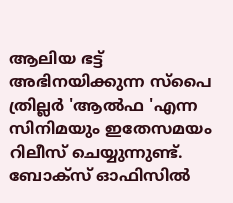ആലിയ ഭട്ട് അഭിനയിക്കുന്ന സ്പൈ ത്രില്ലർ 'ആൽഫ 'എന്ന സിനിമയും ഇതേസമയം റിലീസ് ചെയ്യുന്നുണ്ട്. ബോക്സ് ഓഫിസിൽ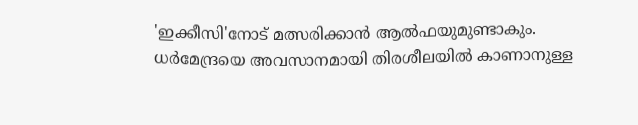'ഇക്കീസി'നോട് മത്സരിക്കാൻ ആൽഫയുമുണ്ടാകും. ധർമേന്ദ്രയെ അവസാനമായി തിരശീലയിൽ കാണാനുള്ള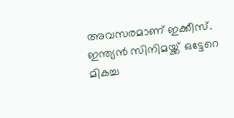അവസരമാണ് ഇക്കീസ്. ഇന്ത്യൻ സിനിമയ്ക്ക് ഒട്ടേറെ മികച്ച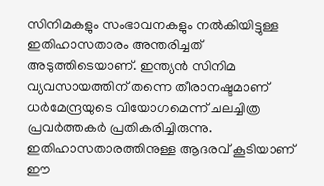സിനിമകളും സംഭാവനകളും നൽകിയിട്ടുള്ള ഇതിഹാസതാരം അന്തരിച്ചത് അടുത്തിടെയാണ്. ഇന്ത്യൻ സിനിമ വ്യവസായത്തിന് തന്നെ തീരാനഷ്ടമാണ് ധർമേന്ദ്രയുടെ വിയോഗമെന്ന് ചലച്ചിത്ര പ്രവർത്തകർ പ്രതികരിച്ചിരുന്നു. ഇതിഹാസതാരത്തിനുള്ള ആദരവ് കൂടിയാണ് ഈ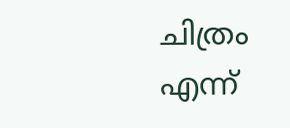ചിത്രം എന്ന്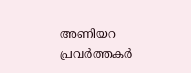അണിയറ പ്രവർത്തകർ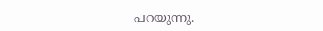പറയുന്നു.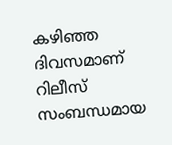കഴിഞ്ഞ ദിവസമാണ് റിലീസ് സംബന്ധമായ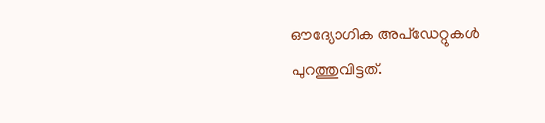ഔദ്യോഗിക അപ്ഡേറ്റുകൾ പുറത്തുവിട്ടത്.